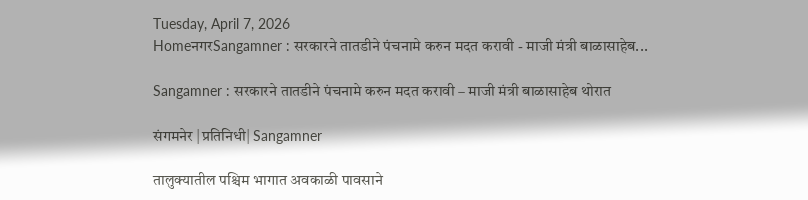Tuesday, April 7, 2026
HomeनगरSangamner : सरकारने तातडीने पंचनामे करुन मदत करावी - माजी मंत्री बाळासाहेब...

Sangamner : सरकारने तातडीने पंचनामे करुन मदत करावी – माजी मंत्री बाळासाहेब थोरात

संगमनेर |प्रतिनिधी| Sangamner

तालुक्यातील पश्चिम भागात अवकाळी पावसाने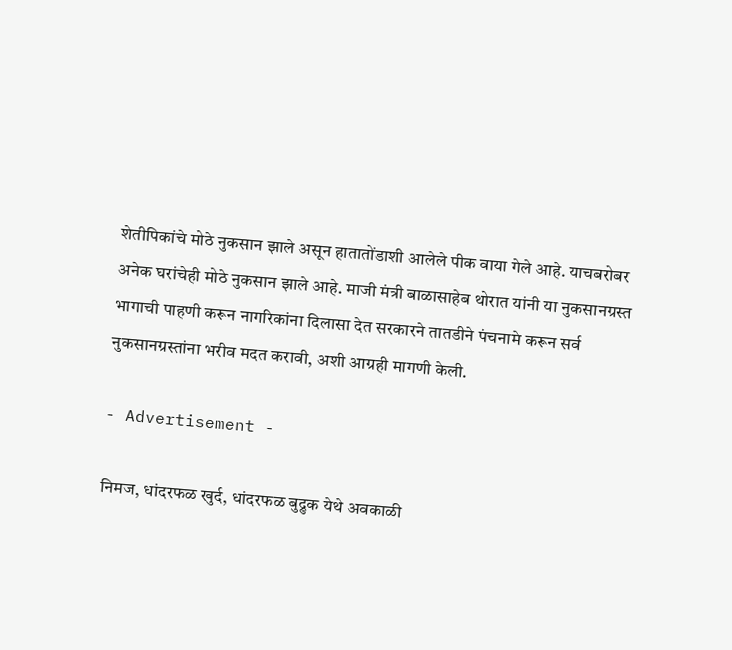शेतीपिकांचे मोठे नुकसान झाले असून हातातोंडाशी आलेले पीक वाया गेले आहे. याचबरोबर अनेक घरांचेही मोठे नुकसान झाले आहे. माजी मंत्री बाळासाहेब थोरात यांनी या नुकसानग्रस्त भागाची पाहणी करून नागरिकांना दिलासा देत सरकारने तातडीने पंचनामे करून सर्व नुकसानग्रस्तांना भरीव मदत करावी, अशी आग्रही मागणी केली.

- Advertisement -

निमज, धांदरफळ खुर्द, धांदरफळ बुद्रुक येथे अवकाळी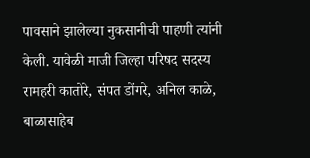पावसाने झालेल्या नुकसानीची पाहणी त्यांनी केली. यावेळी माजी जिल्हा परिषद सदस्य रामहरी कातोरे, संपत डोंगरे, अनिल काळे, बाळासाहेब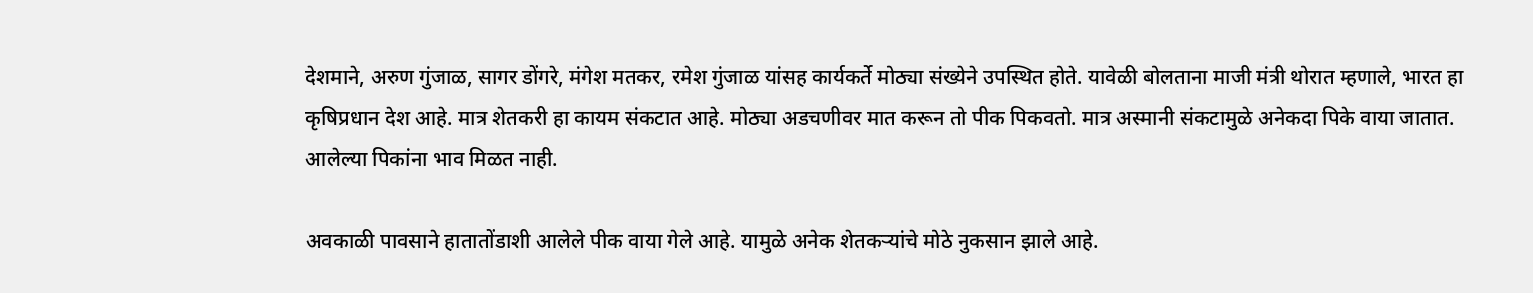देशमाने, अरुण गुंजाळ, सागर डोंगरे, मंगेश मतकर, रमेश गुंजाळ यांसह कार्यकर्ते मोठ्या संख्येने उपस्थित होते. यावेळी बोलताना माजी मंत्री थोरात म्हणाले, भारत हा कृषिप्रधान देश आहे. मात्र शेतकरी हा कायम संकटात आहे. मोठ्या अडचणीवर मात करून तो पीक पिकवतो. मात्र अस्मानी संकटामुळे अनेकदा पिके वाया जातात. आलेल्या पिकांना भाव मिळत नाही.

अवकाळी पावसाने हातातोंडाशी आलेले पीक वाया गेले आहे. यामुळे अनेक शेतकर्‍यांचे मोठे नुकसान झाले आहे.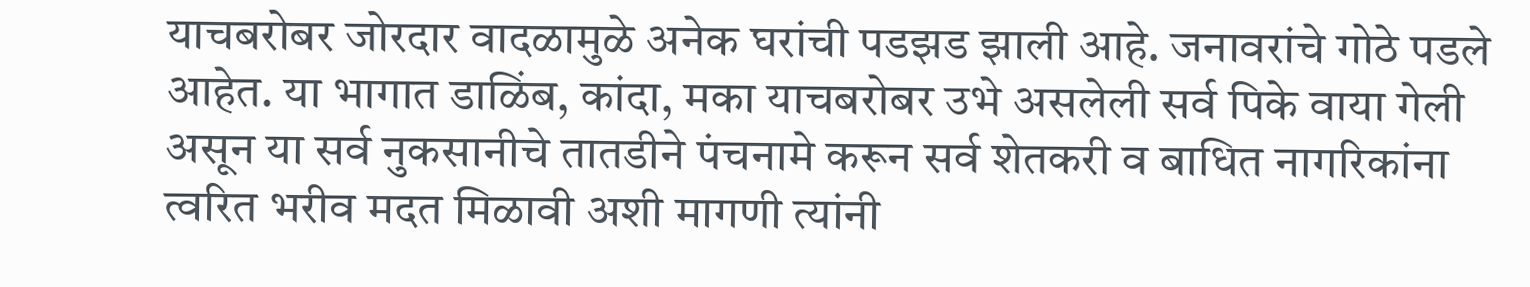याचबरोबर जोरदार वादळामुळे अनेक घरांची पडझड झाली आहे. जनावरांचे गोठे पडले आहेत. या भागात डाळिंब, कांदा, मका याचबरोबर उभे असलेली सर्व पिके वाया गेली असून या सर्व नुकसानीचे तातडीने पंचनामे करून सर्व शेतकरी व बाधित नागरिकांना त्वरित भरीव मदत मिळावी अशी मागणी त्यांनी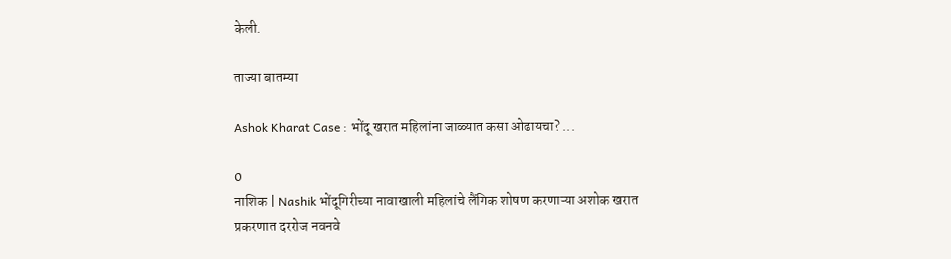केली.

ताज्या बातम्या

Ashok Kharat Case : भोंदू खरात महिलांना जाळ्यात कसा ओढायचा? ...

0
नाशिक | Nashik भोंदूगिरीच्या नावाखाली महिलांचे लैंगिक शोषण करणाऱ्या अशोक खरात प्रकरणात दररोज नवनवे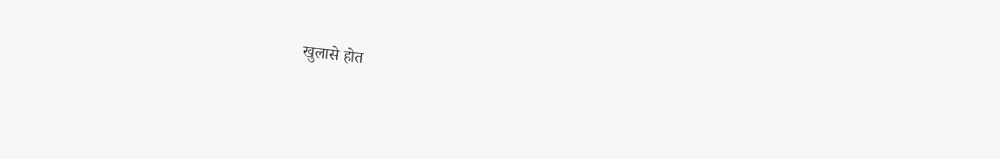खुलासे होत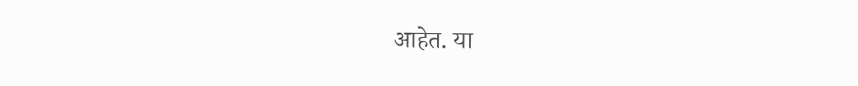आहेत. या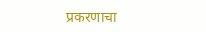प्रकरणाचा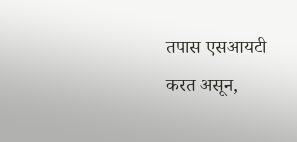तपास एसआयटी करत असून,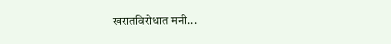खरातविरोधात मनी...